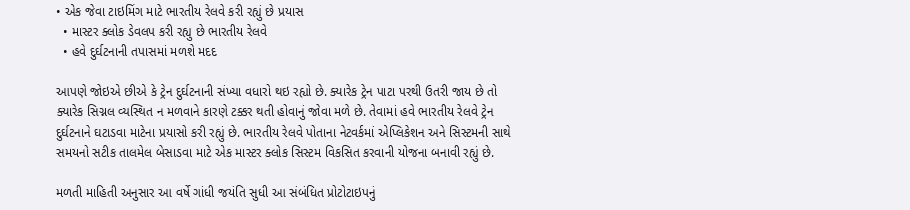• એક જેવા ટાઇમિંગ માટે ભારતીય રેલવે કરી રહ્યું છે પ્રયાસ
  • માસ્ટર ક્લોક ડેવલપ કરી રહ્યુ છે ભારતીય રેલવે
  • હવે દુર્ઘટનાની તપાસમાં મળશે મદદ

આપણે જોઇએ છીએ કે ટ્રેન દુર્ઘટનાની સંખ્યા વધારો થઇ રહ્યો છે. ક્યારેક ટ્રેન પાટા પરથી ઉતરી જાય છે તો ક્યારેક સિગ્નલ વ્યસ્થિત ન મળવાને કારણે ટક્કર થતી હોવાનું જોવા મળે છે. તેવામાં હવે ભારતીય રેલવે ટ્રેન દુર્ઘટનાને ઘટાડવા માટેના પ્રયાસો કરી રહ્યું છે. ભારતીય રેલવે પોતાના નેટવર્કમાં એપ્લિકેશન અને સિસ્ટમની સાથે સમયનો સટીક તાલમેલ બેસાડવા માટે એક માસ્ટર ક્લોક સિસ્ટમ વિકસિત કરવાની યોજના બનાવી રહ્યું છે.

મળતી માહિતી અનુસાર આ વર્ષે ગાંધી જયંતિ સુધી આ સંબંધિત પ્રોટોટાઇપનું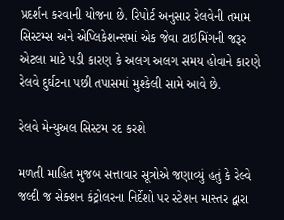પ્રદર્શન કરવાની યોજના છે. રિપોર્ટ અનુસાર રેલવેની તમામ સિસ્ટમ્સ અને એપ્લિકેશન્સમાં એક જેવા ટાઇમિંગની જરૂર એટલા માટે પડી કારણ કે અલગ અલગ સમય હોવાને કારણે રેલવે દુર્ઘટના પછી તપાસમાં મુશ્કેલી સામે આવે છે.

રેલવે મેન્યુઅલ સિસ્ટમ રદ કરશે

મળતી માહિત મુજબ સત્તાવાર સૂત્રોએ જણાવ્યું હતું કે રેલ્વે જલ્દી જ સેક્શન કંટ્રોલરના નિર્દેશો પર સ્ટેશન માસ્તર દ્વારા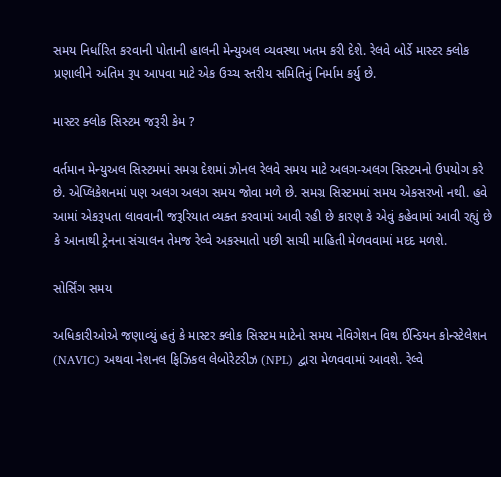સમય નિર્ધારિત કરવાની પોતાની હાલની મેન્યુઅલ વ્યવસ્થા ખતમ કરી દેશે. રેલવે બોર્ડે માસ્ટર ક્લોક પ્રણાલીને અંતિમ રૂપ આપવા માટે એક ઉચ્ચ સ્તરીય સમિતિનું નિર્મામ કર્યુ છે.

માસ્ટર ક્લોક સિસ્ટમ જરૂરી કેમ ?

વર્તમાન મેન્યુઅલ સિસ્ટમમાં સમગ્ર દેશમાં ઝોનલ રેલવે સમય માટે અલગ-અલગ સિસ્ટમનો ઉપયોગ કરે છે. એપ્લિકેશનમાં પણ અલગ અલગ સમય જોવા મળે છે. સમગ્ર સિસ્ટમમાં સમય એકસરખો નથી. હવે આમાં એકરૂપતા લાવવાની જરૂરિયાત વ્યક્ત કરવામાં આવી રહી છે કારણ કે એવું કહેવામાં આવી રહ્યું છે કે આનાથી ટ્રેનના સંચાલન તેમજ રેલ્વે અકસ્માતો પછી સાચી માહિતી મેળવવામાં મદદ મળશે.

સોર્સિંગ સમય

અધિકારીઓએ જણાવ્યું હતું કે માસ્ટર ક્લોક સિસ્ટમ માટેનો સમય નેવિગેશન વિથ ઈન્ડિયન કોન્સ્ટેલેશન (NAVIC) અથવા નેશનલ ફિઝિકલ લેબોરેટરીઝ (NPL) દ્વારા મેળવવામાં આવશે. રેલ્વે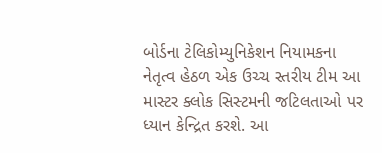બોર્ડના ટેલિકોમ્યુનિકેશન નિયામકના નેતૃત્વ હેઠળ એક ઉચ્ચ સ્તરીય ટીમ આ માસ્ટર ક્લોક સિસ્ટમની જટિલતાઓ પર ધ્યાન કેન્દ્રિત કરશે. આ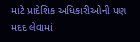માટે પ્રાદેશિક અધિકારીઓની પણ મદદ લેવામાં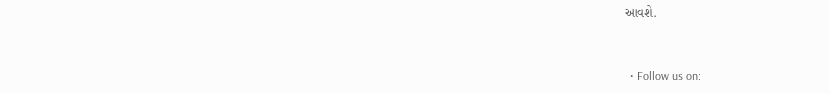આવશે.


  • Follow us on: